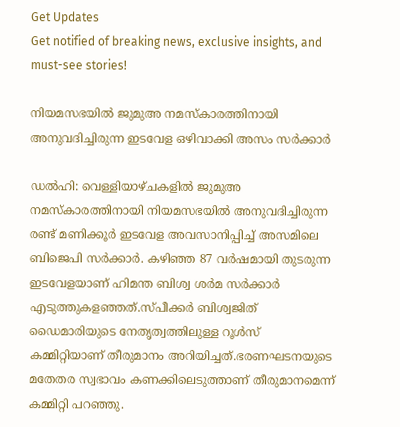Get Updates
Get notified of breaking news, exclusive insights, and must-see stories!

നിയമസഭയിൽ ജുമുഅ നമസ്കാരത്തിനായി അനുവദിച്ചിരുന്ന ഇടവേള ഒഴിവാക്കി അസം സര്‍ക്കാര്‍

ഡൽഹി: വെള്ളിയാഴ്ചകളിൽ ജുമുഅ നമസ്കാരത്തിനായി നിയമസഭയിൽ അനുവദിച്ചിരുന്ന രണ്ട് മണിക്കൂർ ഇടവേള അവസാനിപ്പിച്ച് അസമിലെ ബിജെപി സർക്കാർ. കഴിഞ്ഞ 87 വർഷമായി തുടരുന്ന ഇടവേളയാണ് ഹിമന്ത ബിശ്വ ശർമ സർക്കാർ എടുത്തുകളഞ്ഞത്.സ്പീക്കർ ബിശ്വജിത് ഡൈമാരിയുടെ നേതൃത്വത്തിലുള്ള റൂൾസ് കമ്മിറ്റിയാണ് തീരുമാനം അറിയിച്ചത്.ഭരണഘടനയുടെ മതേതര സ്വഭാവം കണക്കിലെടുത്താണ് തീരുമാനമെന്ന് കമ്മിറ്റി പറഞ്ഞു.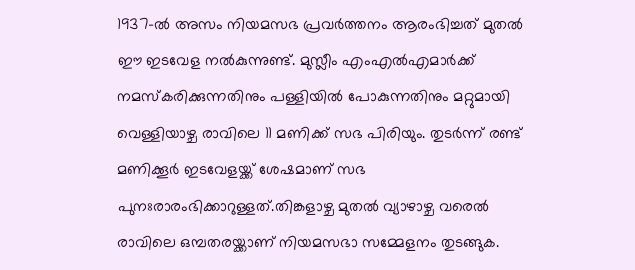1937-ൽ അസം നിയമസഭ പ്രവർത്തനം ആരംഭിച്ചത് മുതൽ ഈ ഇടവേള നൽകുന്നുണ്ട്. മുസ്ലീം എംഎൽഎമാർക്ക് നമസ്കരിക്കുന്നതിനും പള്ളിയിൽ പോകുന്നതിനും മറ്റുമായി വെള്ളിയാഴ്ച രാവിലെ 11 മണിക്ക് സഭ പിരിയും. തുടർന്ന് രണ്ട് മണിക്കൂർ ഇടവേളയ്ക്ക് ശേഷമാണ് സഭ പുനഃരാരംഭിക്കാറുള്ളത്.തിങ്കളാഴ്ച മുതൽ വ്യാഴാഴ്ച വരെൽ രാവിലെ ഒമ്പതരയ്ക്കാണ് നിയമസഭാ സമ്മേളനം തുടങ്ങുക.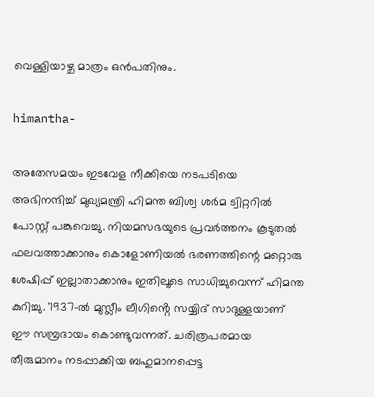വെള്ളിയാഴ്ച മാത്രം ഒൻപതിനും.

himantha-

അതേസമയം ഇടവേള നീക്കിയെ നടപടിയെ അഭിനന്ദിച്ച് മുഖ്യമന്ത്രി ഹിമന്ത ബിശ്വ ശർമ ട്വിറ്ററിൽ പോസ്റ്റ് പങ്കുവെച്ചു. നിയമസഭയുടെ പ്രവർത്തനം കൂടുതൽ ഫലവത്താക്കാനും കൊളോണിയൽ ഭരണത്തിന്റെ മറ്റൊരു ശേഷിപ്പ് ഇല്ലാതാക്കാനും ഇതിലൂടെ സാധിച്ചുവെന്ന് ഹിമന്ത കുറിച്ചു. '1937-ൽ മുസ്ലീം ലീഗിൻ്റെ സയ്യിദ് സാദുള്ളയാണ് ഈ സമ്പ്രദായം കൊണ്ടുവന്നത്. ചരിത്രപരമായ തീരുമാനം നടപ്പാക്കിയ ബഹുമാനപ്പെട്ട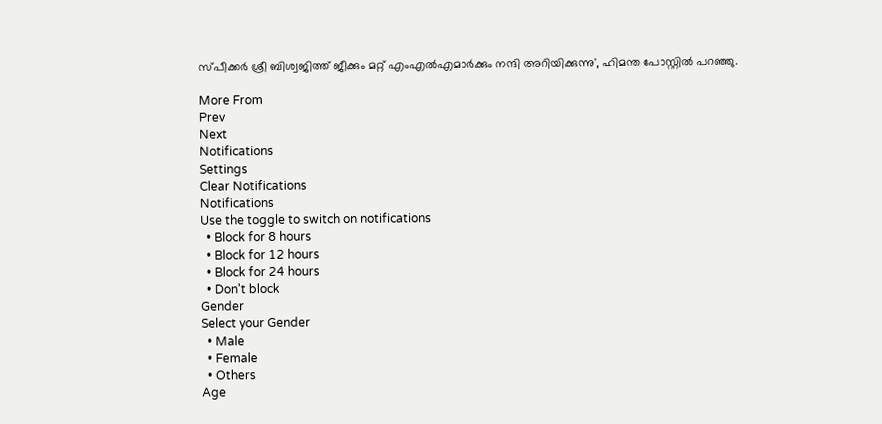സ്പീക്കർ ശ്രീ ബിശ്വജിത്ത് ജീക്കും മറ്റ് എംഎൽഎമാർക്കും നന്ദി അറിയിക്കുന്നു', ഹിമന്ത പോസ്റ്റിൽ പറഞ്ഞു.

More From
Prev
Next
Notifications
Settings
Clear Notifications
Notifications
Use the toggle to switch on notifications
  • Block for 8 hours
  • Block for 12 hours
  • Block for 24 hours
  • Don't block
Gender
Select your Gender
  • Male
  • Female
  • Others
Age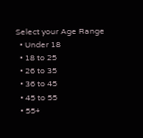Select your Age Range
  • Under 18
  • 18 to 25
  • 26 to 35
  • 36 to 45
  • 45 to 55
  • 55+